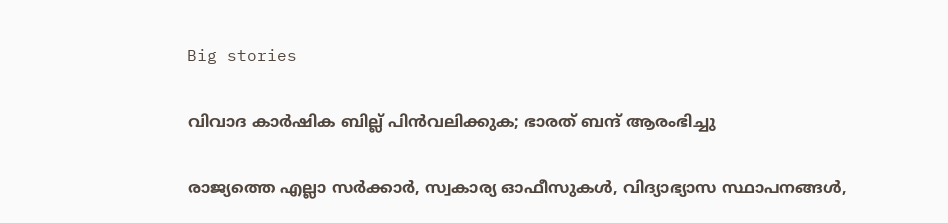Big stories

വിവാദ കാർഷിക ബില്ല് പിൻവലിക്കുക; ഭാരത് ബന്ദ് ആരംഭിച്ചു

രാജ്യത്തെ എല്ലാ സർക്കാർ, സ്വകാര്യ ഓഫീസുകൾ, വിദ്യാഭ്യാസ സ്ഥാപനങ്ങൾ,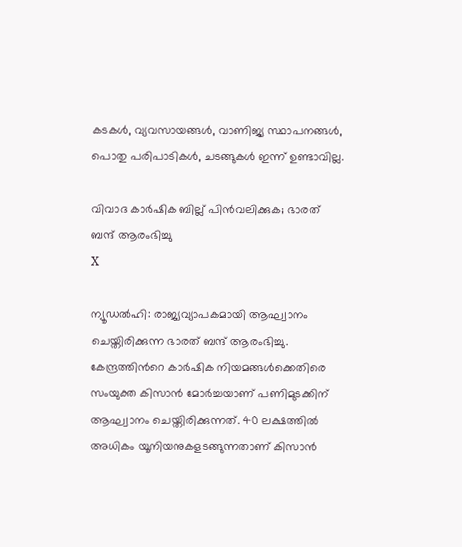കടകൾ, വ്യവസായങ്ങൾ, വാണിജ്യ സ്ഥാപനങ്ങൾ, പൊതു പരിപാടികൾ, ചടങ്ങുകൾ ഇന്ന് ഉണ്ടാവില്ല.

വിവാദ കാർഷിക ബില്ല് പിൻവലിക്കുക; ഭാരത് ബന്ദ് ആരംഭിച്ചു
X

ന്യൂഡൽഹി: രാജ്യവ്യാപകമായി ആഘ്വാനം ചെയ്തിരിക്കുന്ന ഭാരത് ബന്ദ് ആരംഭിച്ചു. കേന്ദ്രത്തിൻറെ കാർഷിക നിയമങ്ങൾക്കെതിരെ സംയുക്ത കിസാൻ മോർച്ചയാണ് പണിമുടക്കിന് ആഘ്വാനം ചെയ്തിരിക്കുന്നത്. 40 ലക്ഷത്തിൽ അധികം യൂനിയനുകളടങ്ങുന്നതാണ് കിസാൻ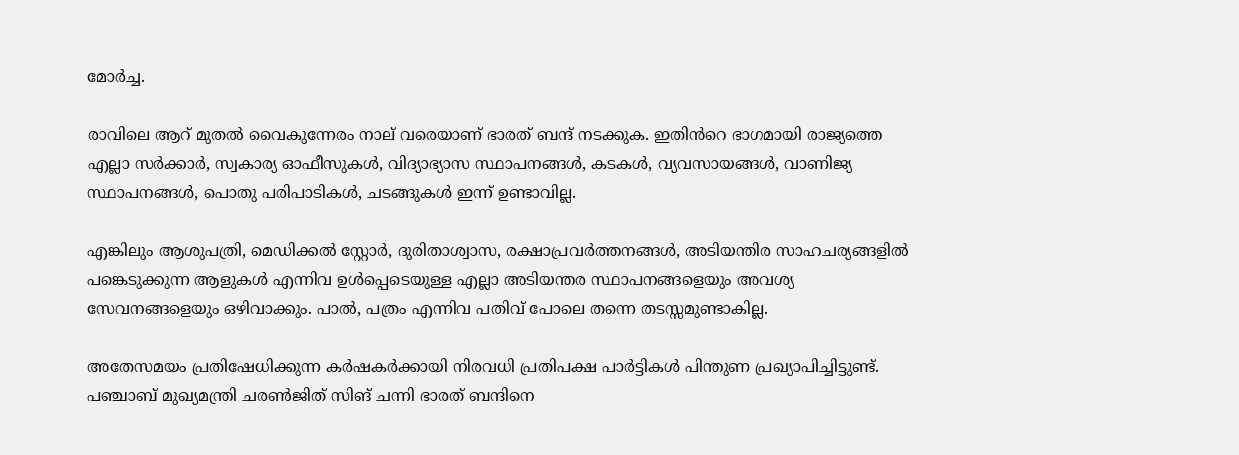മോർച്ച.

രാവിലെ ആറ് മുതൽ വൈകുന്നേരം നാല് വരെയാണ് ഭാരത് ബന്ദ് നടക്കുക. ഇതിൻറെ ഭാഗമായി രാജ്യത്തെ എല്ലാ സർക്കാർ, സ്വകാര്യ ഓഫീസുകൾ, വിദ്യാഭ്യാസ സ്ഥാപനങ്ങൾ, കടകൾ, വ്യവസായങ്ങൾ, വാണിജ്യ സ്ഥാപനങ്ങൾ, പൊതു പരിപാടികൾ, ചടങ്ങുകൾ ഇന്ന് ഉണ്ടാവില്ല.

എങ്കിലും ആശുപത്രി, മെഡിക്കൽ സ്റ്റോർ, ദുരിതാശ്വാസ, രക്ഷാപ്രവർത്തനങ്ങൾ, അടിയന്തിര സാഹചര്യങ്ങളിൽ പങ്കെടുക്കുന്ന ആളുകൾ എന്നിവ ഉൾപ്പെടെയുള്ള എല്ലാ അടിയന്തര സ്ഥാപനങ്ങളെയും അവശ്യ സേവനങ്ങളെയും ഒഴിവാക്കും. പാൽ, പത്രം എന്നിവ പതിവ് പോലെ തന്നെ തടസ്സമുണ്ടാകില്ല.

അതേസമയം പ്രതിഷേധിക്കുന്ന കർഷകർക്കായി നിരവധി പ്രതിപക്ഷ പാർട്ടികൾ പിന്തുണ പ്രഖ്യാപിച്ചിട്ടുണ്ട്. പഞ്ചാബ് മുഖ്യമന്ത്രി ചരൺജിത് സിങ് ചന്നി ഭാരത് ബന്ദിനെ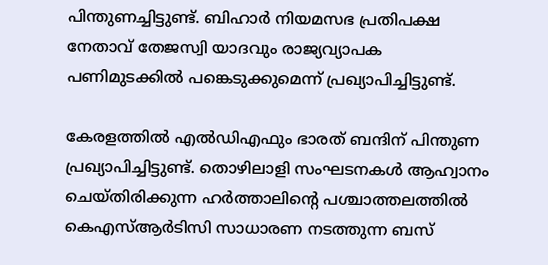പിന്തുണച്ചിട്ടുണ്ട്. ബിഹാർ നിയമസഭ പ്രതിപക്ഷ നേതാവ് തേജസ്വി യാദവും രാജ്യവ്യാപക പണിമുടക്കിൽ പങ്കെടുക്കുമെന്ന് പ്രഖ്യാപിച്ചിട്ടുണ്ട്.

കേരളത്തിൽ എൽഡിഎഫും ഭാരത് ബന്ദിന് പിന്തുണ പ്രഖ്യാപിച്ചിട്ടുണ്ട്. തൊഴിലാളി സംഘടനകള്‍ ആഹ്വാനം ചെയ്തിരിക്കുന്ന ഹര്‍ത്താലിന്റെ പശ്ചാത്തലത്തില്‍ കെഎസ്ആര്‍ടിസി സാധാരണ നടത്തുന്ന ബസ്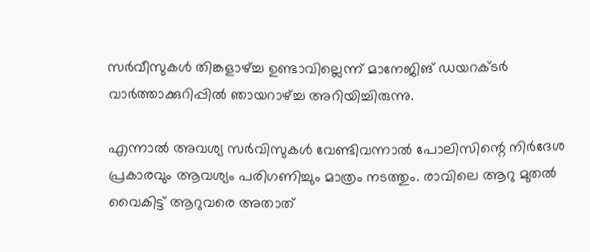സര്‍വീസുകള്‍ തിങ്കളാഴ്ച്ച ഉണ്ടാവില്ലെന്ന് മാനേജിങ് ഡയറക്ടര്‍ വാര്‍ത്താക്കുറിപ്പില്‍ ഞായറാഴ്ച്ച അറിയിച്ചിരുന്നു.

എന്നാൽ അവശ്യ സര്‍വിസുകള്‍ വേണ്ടിവന്നാല്‍ പോലിസിന്റെ നിര്‍ദേശ പ്രകാരവും ആവശ്യം പരിഗണിച്ചും മാത്രം നടത്തും. രാവിലെ ആറു മുതല്‍ വൈകിട്ട് ആറുവരെ അതാത്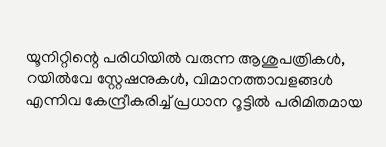യൂനിറ്റിന്റെ പരിധിയില്‍ വരുന്ന ആശുപത്രികള്‍, റയില്‍വേ സ്റ്റേഷനുകള്‍, വിമാനത്താവളങ്ങള്‍ എന്നിവ കേന്ദ്രീകരിച്ച് പ്രധാന റൂട്ടില്‍ പരിമിതമായ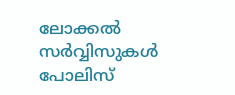ലോക്കല്‍ സര്‍വ്വിസുകള്‍ പോലിസ്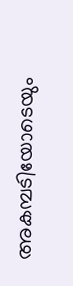അകമ്പടിയോടെയും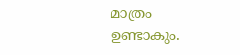മാത്രം ഉണ്ടാകും.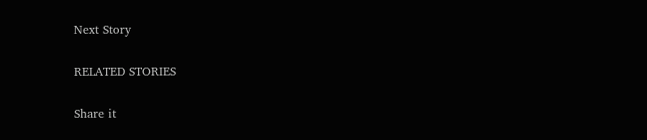Next Story

RELATED STORIES

Share it